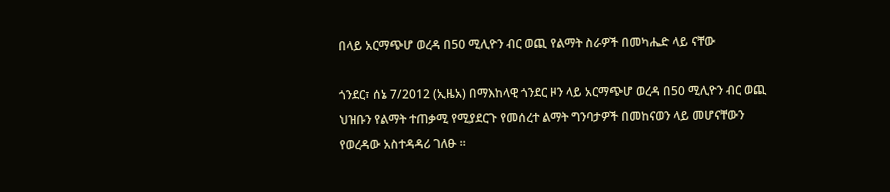በላይ አርማጭሆ ወረዳ በ50 ሚሊዮን ብር ወጪ የልማት ስራዎች በመካሔድ ላይ ናቸው

ጎንደር፣ ሰኔ 7/2012 (ኢዜአ) በማእከላዊ ጎንደር ዞን ላይ አርማጭሆ ወረዳ በ50 ሚሊዮን ብር ወጪ ህዝቡን የልማት ተጠቃሚ የሚያደርጉ የመሰረተ ልማት ግንባታዎች በመከናወን ላይ መሆናቸውን የወረዳው አስተዳዳሪ ገለፁ ።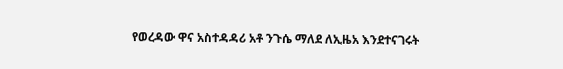የወረዳው ዋና አስተዳዳሪ አቶ ንጉሴ ማለደ ለኢዜአ እንደተናገሩት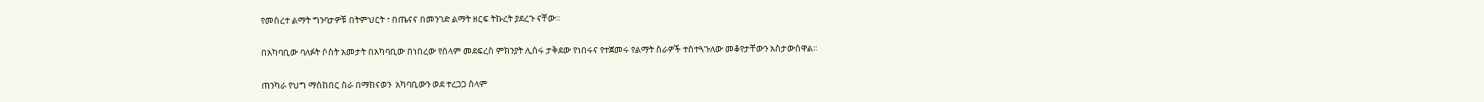የመሰረተ ልማት ግንባታዎቹ በትምህርት ፣ በጤናና በመንገድ ልማት ዘርፍ ትኩረት ያደረጉ ናቸው፡፡

በአካባቢው ባለፉት ሶስት አመታት በአካባቢው በነበረው የሰላም መደፍረስ ምክንያት ሊሰሩ ታቅደው የነበሩና የተጀመሩ የልማት ስራዎች ተስተጓጉለው መቆየታቸውን አስታውሰዋል፡፡

ጠንካራ የህግ ማስከበር ስራ በማከናወን  አካባቢውን ወደ ተረጋጋ ሰላም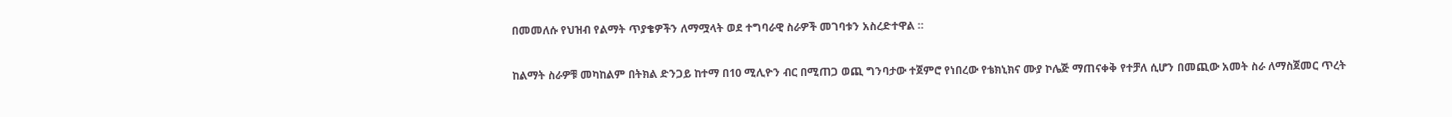በመመለሱ የህዝብ የልማት ጥያቄዎችን ለማሟላት ወደ ተግባራዊ ስራዎች መገባቱን አስረድተዋል ።

ከልማት ስራዎቹ መካከልም በትክል ድንጋይ ከተማ በ10 ሚሊዮን ብር በሚጠጋ ወጪ ግንባታው ተጀምሮ የነበረው የቴክኒክና ሙያ ኮሌጅ ማጠናቀቅ የተቻለ ሲሆን በመጪው አመት ስራ ለማስጀመር ጥረት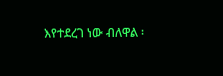እየተደረገ ነው ብለዋል ፡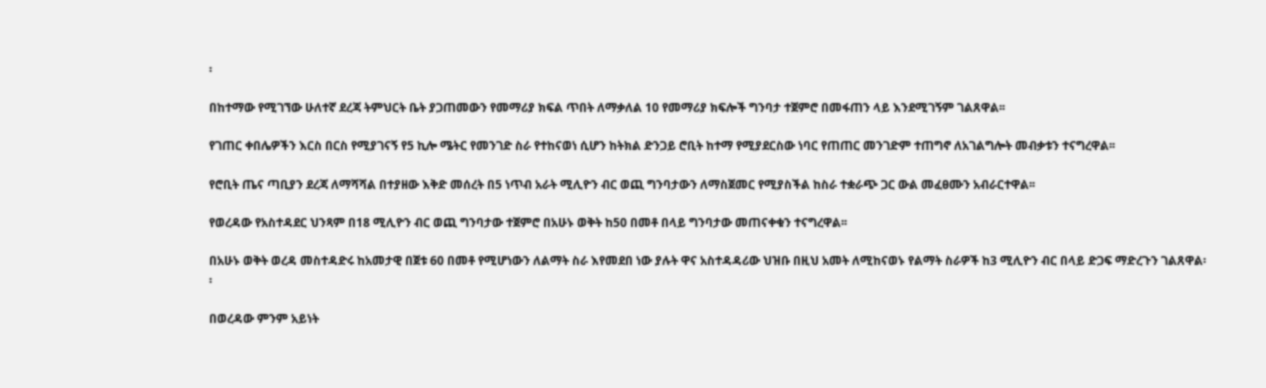፡

በከተማው የሚገኘው ሁለተኛ ደረጃ ትምህርት ቤት ያጋጠመውን የመማሪያ ክፍል ጥበት ለማቃለል 10 የመማሪያ ክፍሎች ግንባታ ተጀምሮ በመፋጠን ላይ እንደሚገኝም ገልጸዋል፡፡

የገጠር ቀበሌዎችን እርስ በርስ የሚያገናኝ የ5 ኪሎ ሜትር የመንገድ ስራ የተከናወነ ሲሆን ከትክል ድንጋይ ሮቢት ከተማ የሚያደርስው ነባር የጠጠር መንገድም ተጠግኖ ለአገልግሎት መብቃቱን ተናግረዋል፡፡

የሮቢት ጤና ጣቢያን ደረጃ ለማሻሻል በተያዘው እቅድ መሰረት በ5 ነጥብ አራት ሚሊዮን ብር ወጪ ግንባታውን ለማስጀመር የሚያስችል ከስራ ተቋራጭ ጋር ውል መፈፀሙን አብራርተዋል፡፡

የወረዳው የአስተዳደር ህንጻም በ18 ሚሊዮን ብር ወጪ ግንባታው ተጀምሮ በአሁኑ ወቅት ከ50 በመቶ በላይ ግንባታው መጠናቀቁን ተናግረዋል፡፡

በአሁኑ ወቅት ወረዳ መስተዳድሩ ከአመታዊ በጀቱ 60 በመቶ የሚሆነውን ለልማት ስራ እየመደበ ነው ያሉት ዋና አስተዳዳሪው ህዝቡ በዚህ አመት ለሚከናወኑ የልማት ስራዎች ከ3 ሚሊዮን ብር በላይ ድጋፍ ማድረጉን ገልጸዋል፡፡

በወረዳው ምንም አይነት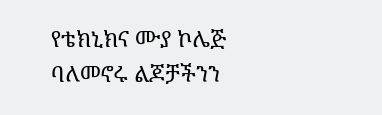የቴክኒክና ሙያ ኮሌጅ ባለመኖሩ ልጆቻችንን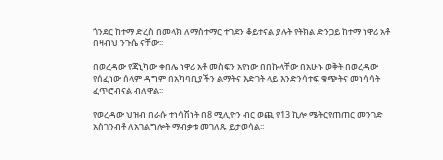ጎንደር ከተማ ድረስ በመላክ ለማስተማር ተገደን ቆይተናል ያሉት የትክል ድንጋይ ከተማ ነዋሪ አቶ በዛብህ ንጉሴ ናቸው፡፡

በወረዳው የጃኒካው ቀበሌ ነዋሪ አቶ መስፍን አየነው በበኩላቸው በአሁኑ ወቅት በወረዳው የሰፈነው ሰላም ዳግም በአካባቢያችን ልማትና እድገት ላይ እንድንሳተፍ ቁጭትና መነሳሳት ፈጥሮብናል ብለዋል፡፡

የወረዳው ህዝብ በራሱ ተነሳሽነት በ8 ሚሊዮን ብር ወጪ የ13 ኪሎ ሜትርየጠጠር መንገድ አስገንብቶ ለአገልግሎት ማብቃቱ መገለጹ ይታወሳል፡፡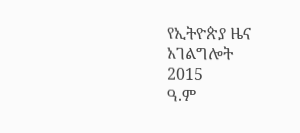የኢትዮጵያ ዜና አገልግሎት
2015
ዓ.ም